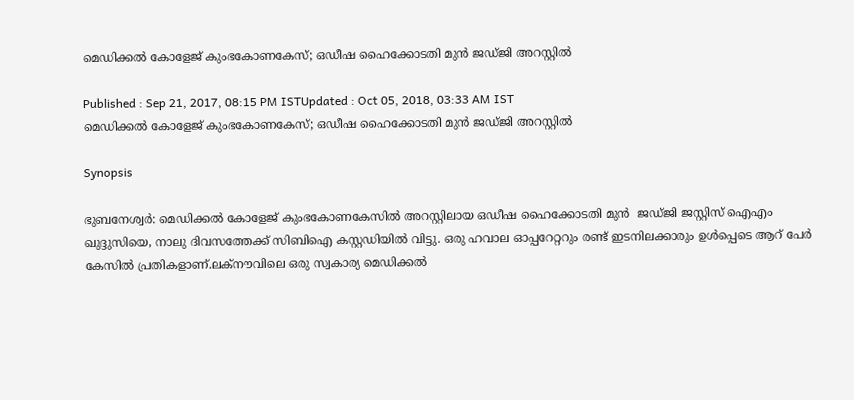മെഡിക്കല്‍ കോളേജ് കുംഭകോണകേസ്; ഒഡീഷ ഹൈക്കോടതി മുന്‍ ജഡ്ജി അറസ്റ്റില്‍

Published : Sep 21, 2017, 08:15 PM ISTUpdated : Oct 05, 2018, 03:33 AM IST
മെഡിക്കല്‍ കോളേജ് കുംഭകോണകേസ്; ഒഡീഷ ഹൈക്കോടതി മുന്‍ ജഡ്ജി അറസ്റ്റില്‍

Synopsis

ഭുബനേശ്വര്‍: മെഡിക്കല്‍ കോളേജ് കുംഭകോണകേസില്‍ അറസ്റ്റിലായ ഒഡീഷ ഹൈക്കോടതി മുന്‍  ജഡ്ജി ജസ്റ്റിസ് ഐഎം ഖുദ്ദുസിയെ, നാലു ദിവസത്തേക്ക് സിബിഐ കസ്റ്റഡിയില്‍ വിട്ടു. ഒരു ഹവാല ഓപ്പറേറ്ററും രണ്ട് ഇടനിലക്കാരും ഉള്‍പ്പെടെ ആറ് പേര്‍ കേസില്‍ പ്രതികളാണ്.ലക്നൗവിലെ ഒരു സ്വകാര്യ മെഡിക്കല്‍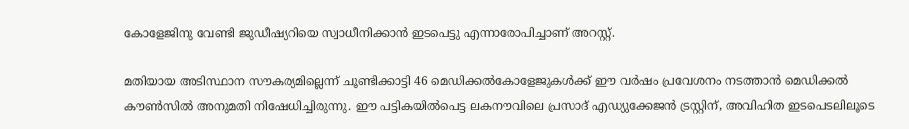കോളേജിനു വേണ്ടി ജുഡീഷ്യറിയെ സ്വാധീനിക്കാന്‍ ഇടപെട്ടു എന്നാരോപിച്ചാണ് അറസ്റ്റ്.

മതിയായ അടിസ്ഥാന സൗകര്യമില്ലെന്ന് ചൂണ്ടിക്കാട്ടി 46 മെഡിക്കല്‍കോളേജുകള്‍ക്ക് ഈ വര്‍ഷം പ്രവേശനം നടത്താന്‍ മെഡിക്കല്‍ കൗണ്‍‍സില്‍ അനുമതി നിഷേധിച്ചിരുന്നു. ഈ പട്ടികയില്‍പെട്ട ലകനൗവിലെ പ്രസാദ് എഡ്യുക്കേജന്‍ ട്രസ്റ്റിന്, അവിഹിത ഇടപെടലിലൂടെ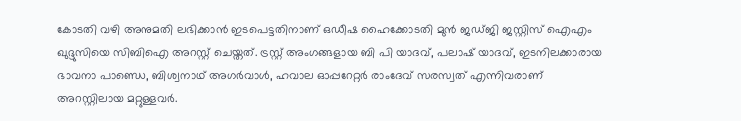കോടതി വഴി അനുമതി ലഭിക്കാന്‍ ഇടപെട്ടതിനാണ് ഒഡീഷ ഹൈക്കോടതി മുന്‍ ജഡ്ജി ജസ്റ്റിസ് ഐഎം ഖുദ്ദുസിയെ സിബിഐ അറസ്റ്റ് ചെയ്തത്. ട്രസ്റ്റ് അംഗങ്ങളായ ബി പി യാദവ്, പലാഷ് യാദവ്, ഇടനിലക്കാരായ ഭാവനാ പാണ്ഡെ, ബിശ്വനാഥ് അഗര്‍വാള്‍, ഹവാല ഓപ്പറേറ്റര്‍ രാംദേവ് സരസ്വത് എന്നിവരാണ് അറസ്റ്റിലായ മറ്റുള്ളവര്‍.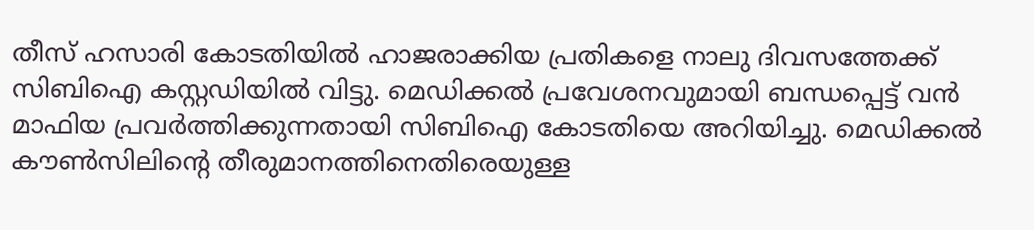തീസ് ഹസാരി കോടതിയില്‍ ഹാജരാക്കിയ പ്രതികളെ നാലു ദിവസത്തേക്ക് സിബിഐ കസ്റ്റഡിയില്‍ വിട്ടു. മെഡിക്കല്‍ പ്രവേശനവുമായി ബന്ധപ്പെട്ട് വന്‍ മാഫിയ പ്രവര്‍ത്തിക്കുന്നതായി സിബിഐ കോടതിയെ അറിയിച്ചു. മെഡിക്കല്‍ കൗണ്‍സിലിന്റെ തീരുമാനത്തിനെതിരെയുള്ള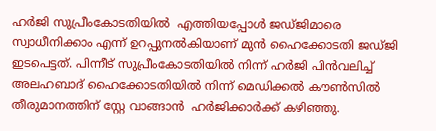ഹ‍ര്‍ജി സുപ്രീംകോടതിയില്‍  എത്തിയപ്പോള്‍ ജഡ്ജിമാരെ സ്വാധീനിക്കാം എന്ന് ഉറപ്പുനല്‍കിയാണ് മുന്‍ ഹൈക്കോടതി ജഡ്ജി ഇടപെട്ടത്. പിന്നീട് സുപ്രീംകോടതിയില്‍ നിന്ന് ഹര്‍ജി പിന്‍വലിച്ച് അലഹബാദ് ഹൈക്കോടതിയില്‍ നിന്ന് മെഡിക്കല്‍ കൗണ്‍സില്‍ തീരുമാനത്തിന് സ്റ്റേ വാങ്ങാന്‍  ഹര്‍ജിക്കാര്‍ക്ക് കഴിഞ്ഞു.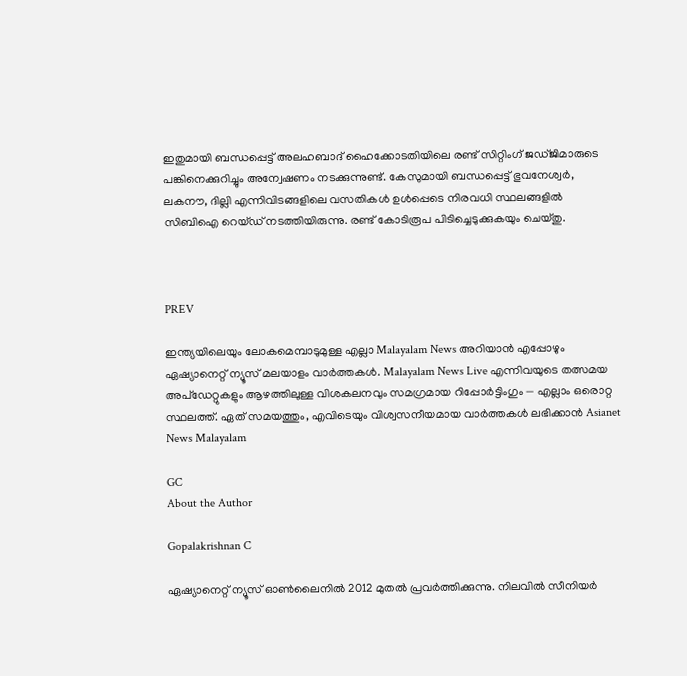ഇതുമായി ബന്ധപ്പെട്ട് അലഹബാദ് ഹൈക്കോടതിയിലെ രണ്ട് സിറ്റിംഗ് ജഡ്ജിമാരുടെ പങ്കിനെക്കുറിച്ചും അന്വേഷണം നടക്കുന്നുണ്ട്. കേസുമായി ബന്ധപ്പെട്ട് ഭുവനേശ്വര്‍, ലകനൗ, ദില്ലി എന്നിവിടങ്ങളിലെ വസതികള്‍ ഉള്‍പ്പെടെ നിരവധി സ്ഥലങ്ങളില്‍ സിബിഐ റെയ്ഡ് നടത്തിയിരുന്നു. രണ്ട് കോടിരൂപ പിടിച്ചെടുക്കുകയും ചെയ്തു.



PREV

ഇന്ത്യയിലെയും ലോകമെമ്പാടുമുള്ള എല്ലാ Malayalam News അറിയാൻ എപ്പോഴും ഏഷ്യാനെറ്റ് ന്യൂസ് മലയാളം വാർത്തകൾ. Malayalam News Live എന്നിവയുടെ തത്സമയ അപ്‌ഡേറ്റുകളും ആഴത്തിലുള്ള വിശകലനവും സമഗ്രമായ റിപ്പോർട്ടിംഗും — എല്ലാം ഒരൊറ്റ സ്ഥലത്ത്. ഏത് സമയത്തും, എവിടെയും വിശ്വസനീയമായ വാർത്തകൾ ലഭിക്കാൻ Asianet News Malayalam

GC
About the Author

Gopalakrishnan C

ഏഷ്യാനെറ്റ് ന്യൂസ് ഓണ്‍ലൈനില്‍ 2012 മുതല്‍ പ്രവര്‍ത്തിക്കുന്നു. നിലവില്‍ സീനിയര്‍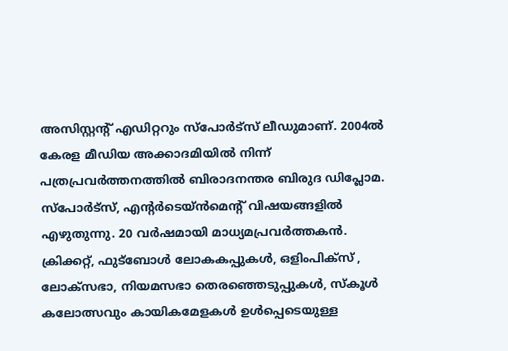അസിസ്റ്റന്‍റ് എഡിറ്ററും സ്പോർട്സ് ലീഡുമാണ്. 2004ൽ കേരള മീഡിയ അക്കാദമിയില്‍ നിന്ന് പത്രപ്രവര്‍ത്തനത്തില്‍ ബിരാദനന്തര ബിരുദ ഡിപ്ലോമ. സ്പോര്‍ട്സ്, എന്‍റര്‍ടെയ്ൻമെന്‍റ് വിഷയങ്ങളില്‍ എഴുതുന്നു. 20 വര്‍ഷമായി മാധ്യമപ്രവര്‍ത്തകൻ. ക്രിക്കറ്റ്, ഫുട്ബോള്‍ ലോകകപ്പുകൾ, ഒളിംപിക്സ് , ലോക്സഭാ, നിയമസഭാ തെരഞ്ഞെടുപ്പുകള്‍, സ്കൂള്‍ കലോത്സവും കായികമേളകള്‍ ഉള്‍പ്പെടെയുള്ള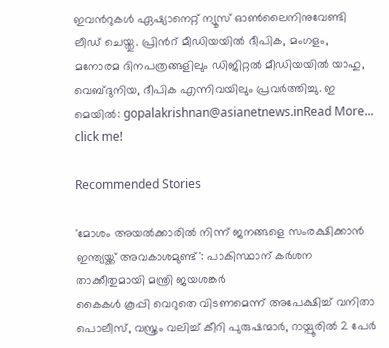ഇവന്‍റുകള്‍ ഏഷ്യാനെറ്റ് ന്യൂസ് ഓണ്‍ലൈനിനുവേണ്ടി ലീഡ് ചെയ്തു. പ്രിന്‍റ് മീഡിയയില്‍ ദീപിക, മംഗളം, മനോരമ ദിനപത്രങ്ങളിലും ഡിജിറ്റൽ മീഡിയയില്‍ യാഹു, വെബ്ദുനിയ, ദീപിക എന്നിവയിലും പ്രവര്‍ത്തിച്ചു. ഇ മെയില്‍: gopalakrishnan@asianetnews.inRead More...
click me!

Recommended Stories

'മോശം അയൽക്കാരിൽ നിന്ന് ജനങ്ങളെ സംരക്ഷിക്കാൻ ഇന്ത്യയ്ക്ക് അവകാശമുണ്ട്': പാകിസ്ഥാന് കർശന താക്കീതുമായി മന്ത്രി ജയശങ്കർ
കൈകൾ കൂപ്പി വെറുതെ വിടണമെന്ന് അപേക്ഷിച്ച് വനിതാ പൊലീസ്, വസ്ത്രം വലിച്ച് കീറി പുരുഷന്മാർ, റായ്പൂരിൽ 2 പേർ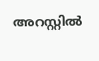അറസ്റ്റിൽ